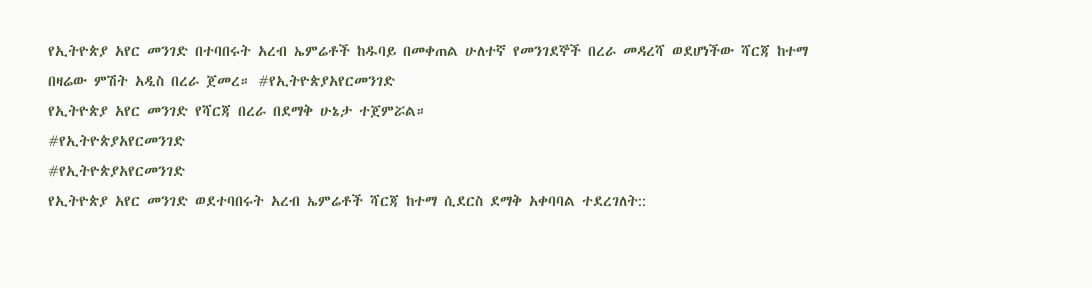የኢትዮጵያ አየር መንገድ በተባበሩት አረብ ኤምሬቶች ከዱባይ በመቀጠል ሁለተኛ የመንገደኞች በረራ መዳረሻ ወደሆነችው ሻርጃ ከተማ በዛሬው ምሽት አዲስ በረራ ጀመረ። #የኢትዮጵያአየርመንገድ
የኢትዮጵያ አየር መንገድ የሻርጃ በረራ በደማቅ ሁኔታ ተጀምሯል።
#የኢትዮጵያአየርመንገድ
#የኢትዮጵያአየርመንገድ
የኢትዮጵያ አየር መንገድ ወደተባበሩት አረብ ኤምሬቶች ሻርጃ ከተማ ሲደርስ ደማቅ አቀባባል ተደረገለት::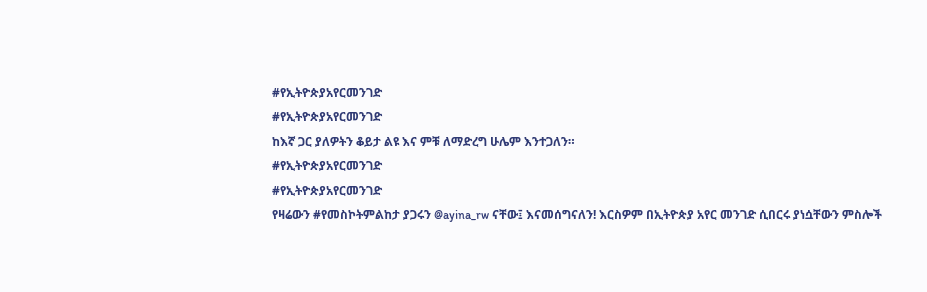#የኢትዮጵያአየርመንገድ
#የኢትዮጵያአየርመንገድ
ከእኛ ጋር ያለዎትን ቆይታ ልዩ እና ምቹ ለማድረግ ሁሌም እንተጋለን።
#የኢትዮጵያአየርመንገድ
#የኢትዮጵያአየርመንገድ
የዛሬውን #የመስኮትምልከታ ያጋሩን @ayina_rw ናቸው፤ እናመሰግናለን! እርስዎም በኢትዮጵያ አየር መንገድ ሲበርሩ ያነሷቸውን ምስሎች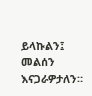ይላኩልን፤ መልሰን እናጋራዎታለን።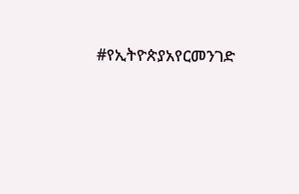#የኢትዮጵያአየርመንገድ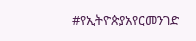#የኢትዮጵያአየርመንገድ